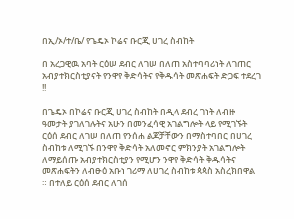በኢ/ኦ/ተ/ቤ/ የጌዴኦ ኮሬና ቡርጂ ሀገረ ስብከት

በ አረጋዊዉ አባት ርዕሠ ደብር ለገሠ በለጠ አስተባባሪነት ለገጠር አብያተክርስቲያናት የንዋየ ቅድሳትና የቅዱሳት መጽሐፍት ድጋፍ ተደረገ !!

በጌዴኦ በኮሬና ቡርጂ ሀገረ ስብከት በዲላ ደብረ ገነት ለብዙ ዓመታት ያገለገሉትና አሁን በመንፈሳዊ አገልግሎት ላይ የሚገኙት ርዕሰ ደብር ለገሠ በለጠ የንሰሐ ልጆቻቸውን በማስተባበር በሀገረ ስብከቱ ለሚገኙ በንዋየ ቅድሳት አለመኖር ምክንያት አገልግሎት ለማይሰጡ አብያተክርስቲያን የሚሆን ንዋየ ቅድሳት ቅዱሳትና መጽሐፍትን ለብፁዕ አቡነ ገሪማ ለሀገረ ስብከቱ ጳጳስ አስረክበዋል ። በተለይ ርዕሰ ደብር ለገሰ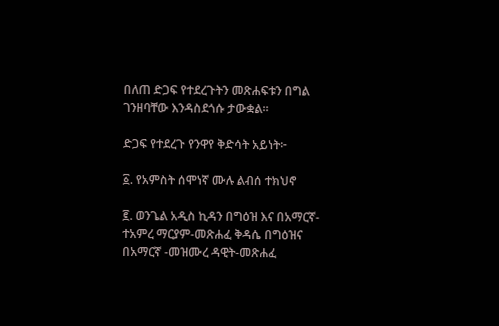በለጠ ድጋፍ የተደረጉትን መጽሐፍቱን በግል ገንዘባቸው እንዳስደጎሱ ታውቋል።

ድጋፍ የተደረጉ የንዋየ ቅድሳት አይነት፦

፩. የአምስት ሰሞነኛ ሙሉ ልብሰ ተክህኖ

፪. ወንጌል አዲስ ኪዳን በግዕዝ እና በአማርኛ-ተአምረ ማርያም-መጽሐፈ ቅዳሴ በግዕዝና በአማርኛ -መዝሙረ ዳዊት-መጽሐፈ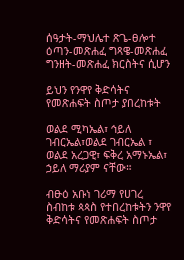ሰዓታት-ማህሌተ ጽጌ-ፀሎተ ዕጣን-መጽሐፈ ግጻዌ-መጽሐፈ ግንዘት-መጽሐፈ ክርስትና ሲሆን

ይህን የንዋየ ቅድሳትና የመጽሐፍት ስጦታ ያበረከቱት

ወልደ ሚካኤል፣ ኅይለ ገብርኤል፣ወልደ ገብርኤል ፣ ወልደ አረጋዊ፣ ፍቅረ አማኑኤል፣ ኃይለ ማሪያም ናቸው።

ብፁዕ አቡነ ገሪማ የሀገረ ስብከቱ ጳጳስ የተበረከቱትን ንዋየ ቅድሳትና የመጽሐፍት ስጦታ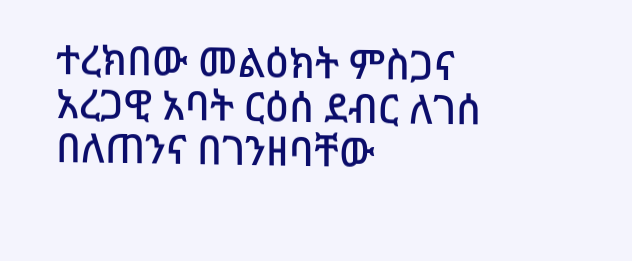ተረክበው መልዕክት ምስጋና አረጋዊ አባት ርዕሰ ደብር ለገሰ በለጠንና በገንዘባቸው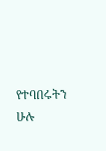የተባበሩትን ሁሉ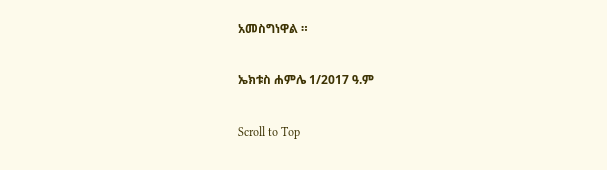አመስግነዋል ።

ኤክቱስ ሐምሌ 1/2017 ዓ.ም

Scroll to Top